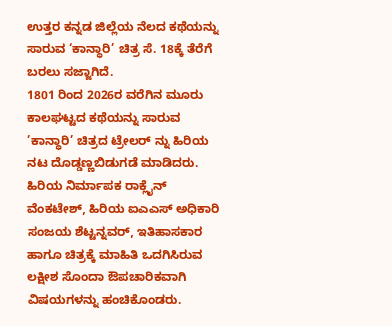ಉತ್ತರ ಕನ್ನಡ ಜಿಲ್ಲೆಯ ನೆಲದ ಕಥೆಯನ್ನು ಸಾರುವ ‘ಕಾನ್ಧಾರಿ’ ಚಿತ್ರ ಸೆ. 18ಕ್ಕೆ ತೆರೆಗೆ ಬರಲು ಸಜ್ಜಾಗಿದೆ.
1801 ರಿಂದ 2026ರ ವರೆಗಿನ ಮೂರು ಕಾಲಘಟ್ಟದ ಕಥೆಯನ್ನು ಸಾರುವ ’ಕಾನ್ಧಾರಿ’ ಚಿತ್ರದ ಟ್ರೇಲರ್ ನ್ನು ಹಿರಿಯ ನಟ ದೊಡ್ಡಣ್ಣಬಿಡುಗಡೆ ಮಾಡಿದರು. ಹಿರಿಯ ನಿರ್ಮಾಪಕ ರಾಕ್ಲೈನ್ ವೆಂಕಟೇಶ್, ಹಿರಿಯ ಐಎಎಸ್ ಅಧಿಕಾರಿ ಸಂಜಯ ಶೆಟ್ಟನ್ನವರ್, ಇತಿಹಾಸಕಾರ ಹಾಗೂ ಚಿತ್ರಕ್ಕೆ ಮಾಹಿತಿ ಒದಗಿಸಿರುವ ಲಕ್ಷೀಶ ಸೊಂದಾ ಔಪಚಾರಿಕವಾಗಿ ವಿಷಯಗಳನ್ನು ಹಂಚಿಕೊಂಡರು.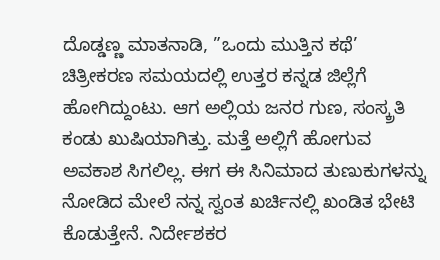ದೊಡ್ಡಣ್ಣ ಮಾತನಾಡಿ, ”ಒಂದು ಮುತ್ತಿನ ಕಥೆ’ ಚಿತ್ರೀಕರಣ ಸಮಯದಲ್ಲಿ ಉತ್ತರ ಕನ್ನಡ ಜಿಲ್ಲೆಗೆ ಹೋಗಿದ್ದುಂಟು. ಆಗ ಅಲ್ಲಿಯ ಜನರ ಗುಣ, ಸಂಸ್ಕ್ರತಿ ಕಂಡು ಖುಷಿಯಾಗಿತ್ತು. ಮತ್ತೆ ಅಲ್ಲಿಗೆ ಹೋಗುವ ಅವಕಾಶ ಸಿಗಲಿಲ್ಲ. ಈಗ ಈ ಸಿನಿಮಾದ ತುಣುಕುಗಳನ್ನು ನೋಡಿದ ಮೇಲೆ ನನ್ನ ಸ್ವಂತ ಖರ್ಚಿನಲ್ಲಿ ಖಂಡಿತ ಭೇಟಿ ಕೊಡುತ್ತೇನೆ. ನಿರ್ದೇಶಕರ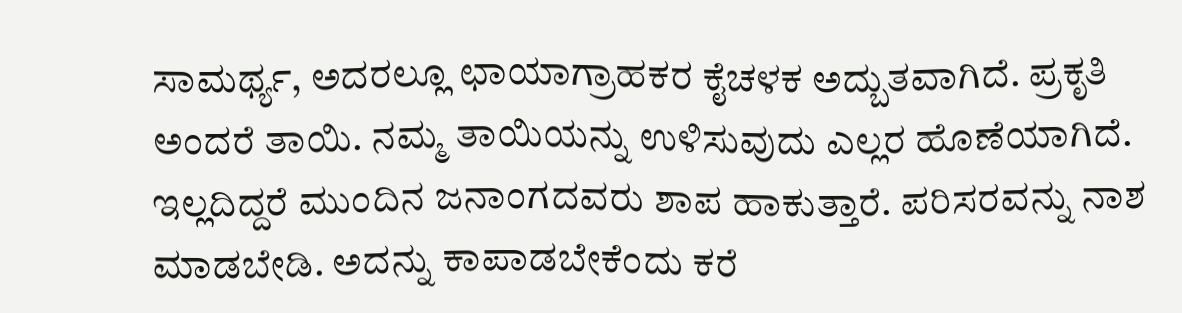ಸಾಮರ್ಥ್ಯ, ಅದರಲ್ಲೂ ಛಾಯಾಗ್ರಾಹಕರ ಕೈಚಳಕ ಅದ್ಬುತವಾಗಿದೆ. ಪ್ರಕೃತಿ ಅಂದರೆ ತಾಯಿ. ನಮ್ಮ ತಾಯಿಯನ್ನು ಉಳಿಸುವುದು ಎಲ್ಲರ ಹೊಣೆಯಾಗಿದೆ. ಇಲ್ಲದಿದ್ದರೆ ಮುಂದಿನ ಜನಾಂಗದವರು ಶಾಪ ಹಾಕುತ್ತಾರೆ. ಪರಿಸರವನ್ನು ನಾಶ ಮಾಡಬೇಡಿ. ಅದನ್ನು ಕಾಪಾಡಬೇಕೆಂದು ಕರೆ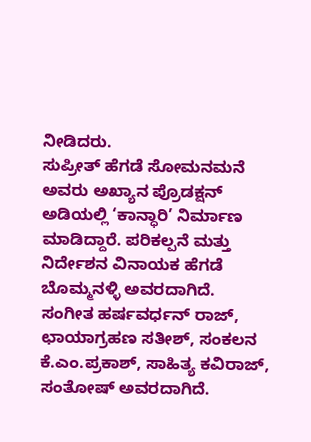ನೀಡಿದರು.
ಸುಪ್ರೀತ್ ಹೆಗಡೆ ಸೋಮನಮನೆ ಅವರು ಅಖ್ಯಾನ ಪ್ರೊಡಕ್ಷನ್ ಅಡಿಯಲ್ಲಿ ‘ಕಾನ್ಧಾರಿ’ ನಿರ್ಮಾಣ ಮಾಡಿದ್ದಾರೆ. ಪರಿಕಲ್ಪನೆ ಮತ್ತು ನಿರ್ದೇಶನ ವಿನಾಯಕ ಹೆಗಡೆ ಬೊಮ್ಮನಳ್ಳಿ ಅವರದಾಗಿದೆ.
ಸಂಗೀತ ಹರ್ಷವರ್ಧನ್ ರಾಜ್, ಛಾಯಾಗ್ರಹಣ ಸತೀಶ್, ಸಂಕಲನ ಕೆ.ಎಂ.ಪ್ರಕಾಶ್, ಸಾಹಿತ್ಯ ಕವಿರಾಜ್, ಸಂತೋಷ್ ಅವರದಾಗಿದೆ.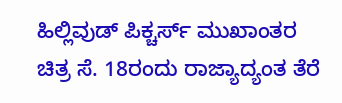ಹಿಲ್ಲಿವುಡ್ ಪಿಕ್ಚರ್ಸ್ ಮುಖಾಂತರ ಚಿತ್ರ ಸೆ. 18ರಂದು ರಾಜ್ಯಾದ್ಯಂತ ತೆರೆ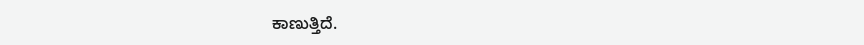ಕಾಣುತ್ತಿದೆ.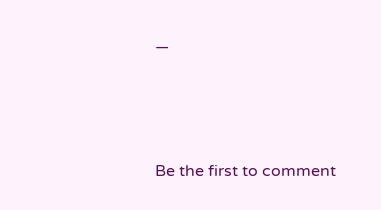—





Be the first to comment